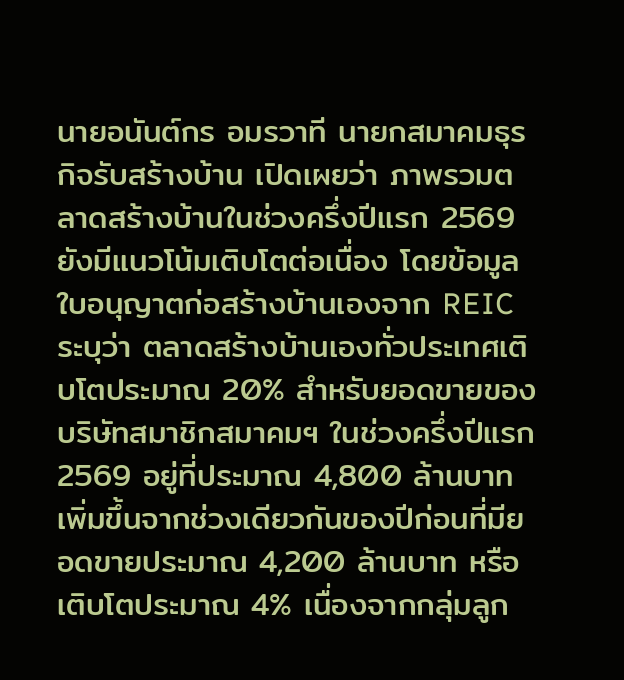นายอนันต์กร อมรวาที นายกสมาคมธุรกิจรับสร้างบ้าน เปิดเผยว่า ภาพรวมตลาดสร้างบ้านในช่วงครึ่งปีแรก 2569 ยังมีแนวโน้มเติบโตต่อเนื่อง โดยข้อมูลใบอนุญาตก่อสร้างบ้านเองจาก REIC ระบุว่า ตลาดสร้างบ้านเองทั่วประเทศเติบโตประมาณ 20% สำหรับยอดขายของบริษัทสมาชิกสมาคมฯ ในช่วงครึ่งปีแรก 2569 อยู่ที่ประมาณ 4,800 ล้านบาท เพิ่มขึ้นจากช่วงเดียวกันของปีก่อนที่มียอดขายประมาณ 4,200 ล้านบาท หรือเติบโตประมาณ 4% เนื่องจากกลุ่มลูก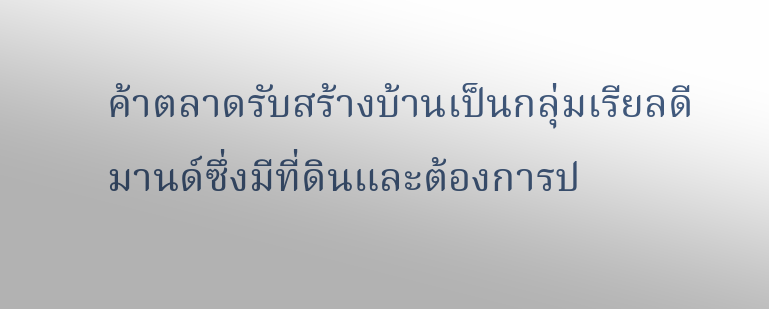ค้าตลาดรับสร้างบ้านเป็นกลุ่มเรียลดีมานด์ซึ่งมีที่ดินและต้องการป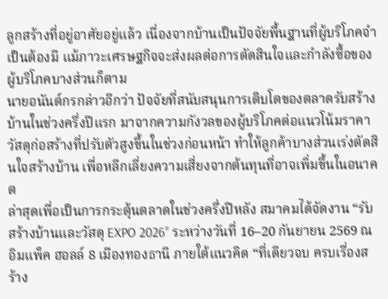ลูกสร้างที่อยู่อาศัยอยู่แล้ว เนื่องจากบ้านเป็นปัจจัยพื้นฐานที่ผู้บริโภคจำเป็นต้องมี แม้ภาวะเศรษฐกิจจะส่งผลต่อการตัดสินใจและกำลังซื้อของผู้บริโภคบางส่วนก็ตาม
นายอนันต์กรกล่าวอีกว่า ปัจจัยที่สนับสนุนการเติบโตของตลาดรับสร้างบ้านในช่วงครึ่งปีแรก มาจากความกังวลของผู้บริโภคต่อแนวโน้มราคาวัสดุก่อสร้างที่ปรับตัวสูงขึ้นในช่วงก่อนหน้า ทำให้ลูกค้าบางส่วนเร่งตัดสินใจสร้างบ้าน เพื่อหลีกเลี่ยงความเสี่ยงจากต้นทุนที่อาจเพิ่มขึ้นในอนาคต
ล่าสุดเพื่อเป็นการกระตุ้นตลาดในช่วงครึ่งปีหลัง สมาคมได้จัดงาน “รับสร้างบ้านและวัสดุ EXPO 2026” ระหว่างวันที่ 16–20 กันยายน 2569 ณ อิมแพ็ค ฮอลล์ 8 เมืองทองธานี ภายใต้แนวคิด “ที่เดียวจบ ครบเรื่องสร้าง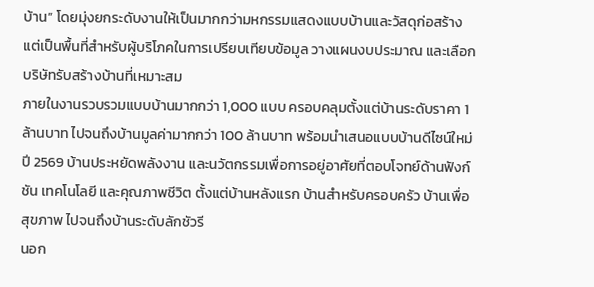บ้าน” โดยมุ่งยกระดับงานให้เป็นมากกว่ามหกรรมแสดงแบบบ้านและวัสดุก่อสร้าง แต่เป็นพื้นที่สำหรับผู้บริโภคในการเปรียบเทียบข้อมูล วางแผนงบประมาณ และเลือกบริษัทรับสร้างบ้านที่เหมาะสม
ภายในงานรวบรวมแบบบ้านมากกว่า 1,000 แบบ ครอบคลุมตั้งแต่บ้านระดับราคา 1 ล้านบาท ไปจนถึงบ้านมูลค่ามากกว่า 100 ล้านบาท พร้อมนำเสนอแบบบ้านดีไซน์ใหม่ปี 2569 บ้านประหยัดพลังงาน และนวัตกรรมเพื่อการอยู่อาศัยที่ตอบโจทย์ด้านฟังก์ชัน เทคโนโลยี และคุณภาพชีวิต ตั้งแต่บ้านหลังแรก บ้านสำหรับครอบครัว บ้านเพื่อสุขภาพ ไปจนถึงบ้านระดับลักชัวรี
นอก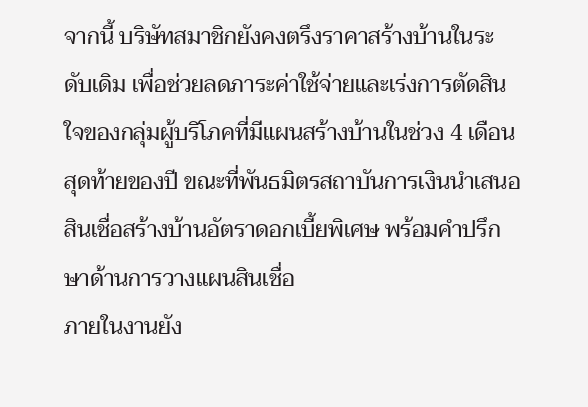จากนี้ บริษัทสมาชิกยังคงตรึงราคาสร้างบ้านในระดับเดิม เพื่อช่วยลดภาระค่าใช้จ่ายและเร่งการตัดสินใจของกลุ่มผู้บริโภคที่มีแผนสร้างบ้านในช่วง 4 เดือนสุดท้ายของปี ขณะที่พันธมิตรสถาบันการเงินนำเสนอสินเชื่อสร้างบ้านอัตราดอกเบี้ยพิเศษ พร้อมคำปรึกษาด้านการวางแผนสินเชื่อ
ภายในงานยัง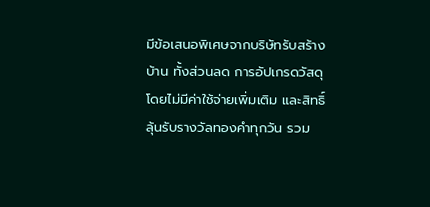มีข้อเสนอพิเศษจากบริษัทรับสร้างบ้าน ทั้งส่วนลด การอัปเกรดวัสดุโดยไม่มีค่าใช้จ่ายเพิ่มเติม และสิทธิ์ลุ้นรับรางวัลทองคำทุกวัน รวม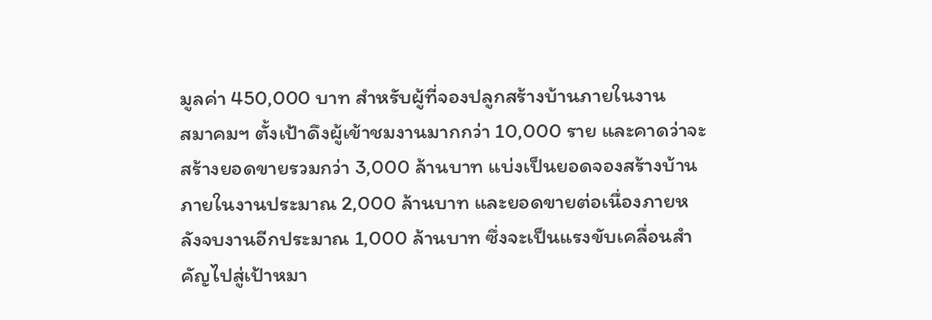มูลค่า 450,000 บาท สำหรับผู้ที่จองปลูกสร้างบ้านภายในงาน
สมาคมฯ ตั้งเป้าดึงผู้เข้าชมงานมากกว่า 10,000 ราย และคาดว่าจะสร้างยอดขายรวมกว่า 3,000 ล้านบาท แบ่งเป็นยอดจองสร้างบ้านภายในงานประมาณ 2,000 ล้านบาท และยอดขายต่อเนื่องภายหลังจบงานอีกประมาณ 1,000 ล้านบาท ซึ่งจะเป็นแรงขับเคลื่อนสำคัญไปสู่เป้าหมา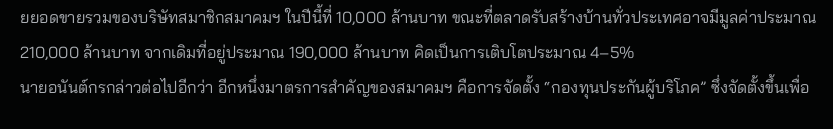ยยอดขายรวมของบริษัทสมาชิกสมาคมฯ ในปีนี้ที่ 10,000 ล้านบาท ขณะที่ตลาดรับสร้างบ้านทั่วประเทศอาจมีมูลค่าประมาณ 210,000 ล้านบาท จากเดิมที่อยู่ประมาณ 190,000 ล้านบาท คิดเป็นการเติบโตประมาณ 4–5%
นายอนันต์กรกล่าวต่อไปอีกว่า อีกหนึ่งมาตรการสำคัญของสมาคมฯ คือการจัดตั้ง “กองทุนประกันผู้บริโภค” ซึ่งจัดตั้งขึ้นเพื่อ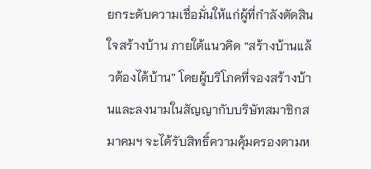ยกระดับความเชื่อมั่นให้แก่ผู้ที่กำลังตัดสินใจสร้างบ้าน ภายใต้แนวคิด “สร้างบ้านแล้วต้องได้บ้าน” โดยผู้บริโภคที่จองสร้างบ้านและลงนามในสัญญากับบริษัทสมาชิกสมาคมฯ จะได้รับสิทธิ์ความคุ้มครองตามห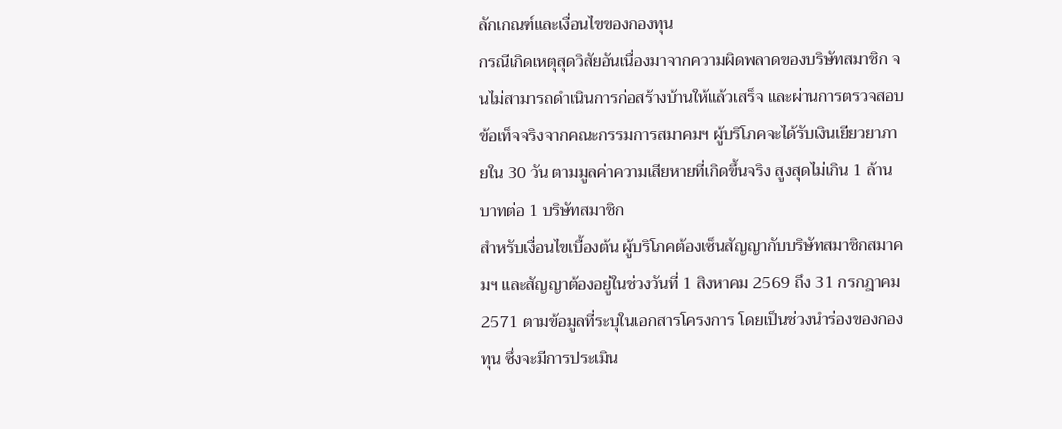ลักเกณฑ์และเงื่อนไขของกองทุน
กรณีเกิดเหตุสุดวิสัยอันเนื่องมาจากความผิดพลาดของบริษัทสมาชิก จนไม่สามารถดำเนินการก่อสร้างบ้านให้แล้วเสร็จ และผ่านการตรวจสอบข้อเท็จจริงจากคณะกรรมการสมาคมฯ ผู้บริโภคจะได้รับเงินเยียวยาภายใน 30 วัน ตามมูลค่าความเสียหายที่เกิดขึ้นจริง สูงสุดไม่เกิน 1 ล้านบาทต่อ 1 บริษัทสมาชิก
สำหรับเงื่อนไขเบื้องต้น ผู้บริโภคต้องเซ็นสัญญากับบริษัทสมาชิกสมาคมฯ และสัญญาต้องอยู่ในช่วงวันที่ 1 สิงหาคม 2569 ถึง 31 กรกฎาคม 2571 ตามข้อมูลที่ระบุในเอกสารโครงการ โดยเป็นช่วงนำร่องของกองทุน ซึ่งจะมีการประเมิน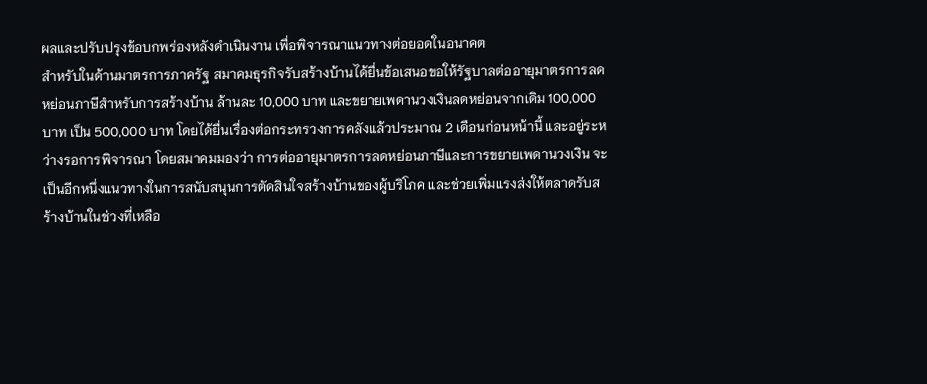ผลและปรับปรุงข้อบกพร่องหลังดำเนินงาน เพื่อพิจารณาแนวทางต่อยอดในอนาคต
สำหรับในด้านมาตรการภาครัฐ สมาคมธุรกิจรับสร้างบ้านได้ยื่นข้อเสนอขอให้รัฐบาลต่ออายุมาตรการลดหย่อนภาษีสำหรับการสร้างบ้าน ล้านละ 10,000 บาท และขยายเพดานวงเงินลดหย่อนจากเดิม 100,000 บาท เป็น 500,000 บาท โดยได้ยื่นเรื่องต่อกระทรวงการคลังแล้วประมาณ 2 เดือนก่อนหน้านี้ และอยู่ระหว่างรอการพิจารณา โดยสมาคมมองว่า การต่ออายุมาตรการลดหย่อนภาษีและการขยายเพดานวงเงิน จะเป็นอีกหนึ่งแนวทางในการสนับสนุนการตัดสินใจสร้างบ้านของผู้บริโภค และช่วยเพิ่มแรงส่งให้ตลาดรับสร้างบ้านในช่วงที่เหลือ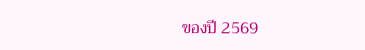ของปี 2569